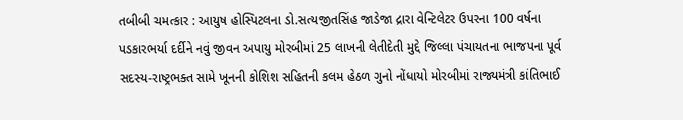તબીબી ચમત્કાર : આયુષ હોસ્પિટલના ડો.સત્યજીતસિંહ જાડેજા દ્રારા વેન્ટિલેટર ઉપરના 100 વર્ષના પડકારભર્યા દર્દીને નવું જીવન અપાયુ મોરબીમાં 25 લાખની લેતીદેતી મુદ્દે જિલ્લા પંચાયતના ભાજપના પૂર્વ સદસ્ય-રાષ્ટ્રભક્ત સામે ખૂનની કોશિશ સહિતની કલમ હેઠળ ગુનો નોંધાયો મોરબીમાં રાજ્યમંત્રી કાંતિભાઈ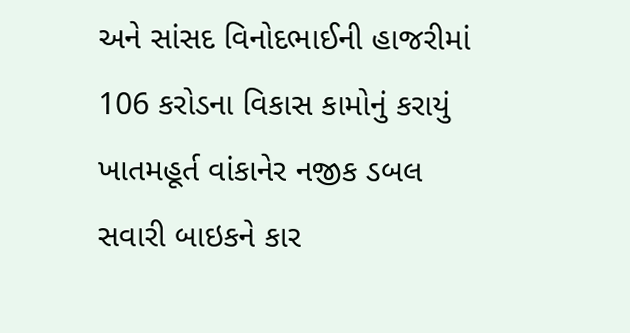અને સાંસદ વિનોદભાઈની હાજરીમાં 106 કરોડના વિકાસ કામોનું કરાયું ખાતમહૂર્ત વાંકાનેર નજીક ડબલ સવારી બાઇકને કાર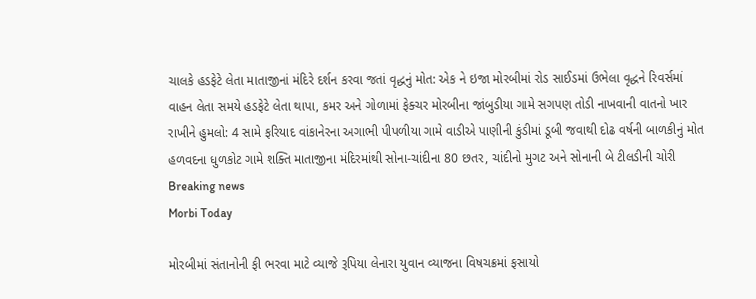ચાલકે હડફેટે લેતા માતાજીનાં મંદિરે દર્શન કરવા જતાં વૃદ્ધનું મોત: એક ને ઇજા મોરબીમાં રોડ સાઈડમાં ઉભેલા વૃદ્ધને રિવર્સમાં વાહન લેતા સમયે હડફેટે લેતા થાપા, કમર અને ગોળામાં ફેક્ચર મોરબીના જાંબુડીયા ગામે સગપણ તોડી નાખવાની વાતનો ખાર રાખીને હુમલો: 4 સામે ફરિયાદ વાંકાનેરના અગાભી પીપળીયા ગામે વાડીએ પાણીની કુંડીમાં ડૂબી જવાથી દોઢ વર્ષની બાળકીનું મોત હળવદના ધુળકોટ ગામે શક્તિ માતાજીના મંદિરમાંથી સોના-ચાંદીના 80 છતર, ચાંદીનો મુગટ અને સોનાની બે ટીલડીની ચોરી
Breaking news
Morbi Today

મોરબીમાં સંતાનોની ફી ભરવા માટે વ્યાજે રૂપિયા લેનારા યુવાન વ્યાજના વિષચક્રમાં ફસાયો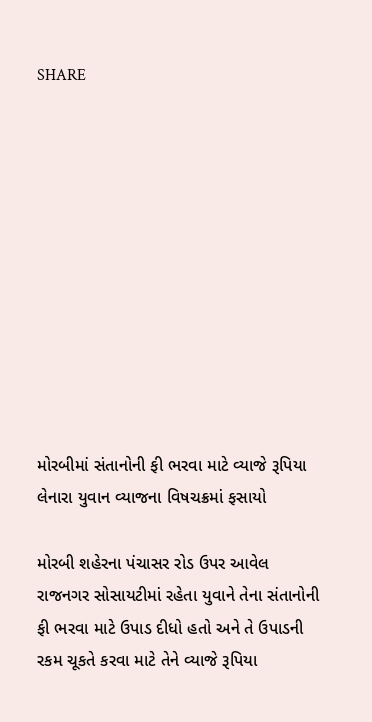SHARE











મોરબીમાં સંતાનોની ફી ભરવા માટે વ્યાજે રૂપિયા લેનારા યુવાન વ્યાજના વિષચક્રમાં ફસાયો

મોરબી શહેરના પંચાસર રોડ ઉપર આવેલ રાજનગર સોસાયટીમાં રહેતા યુવાને તેના સંતાનોની ફી ભરવા માટે ઉપાડ દીધો હતો અને તે ઉપાડની રકમ ચૂકતે કરવા માટે તેને વ્યાજે રૂપિયા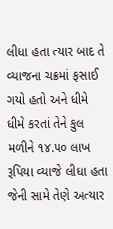લીધા હતા ત્યાર બાદ તે વ્યાજના ચક્રમાં ફસાઈ ગયો હતો અને ધીમે ધીમે કરતાં તેને કુલ મળીને ૧૪.૫૦ લાખ રૂપિયા વ્યાજે લીધા હતા જેની સામે તેણે અત્યાર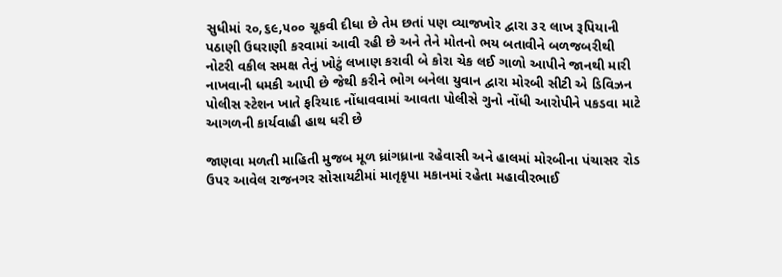સુધીમાં ૨૦,૬૯,૫૦૦ ચૂકવી દીધા છે તેમ છતાં પણ વ્યાજખોર દ્વારા ૩૨ લાખ રૂપિયાની પઠાણી ઉઘરાણી કરવામાં આવી રહી છે અને તેને મોતનો ભય બતાવીને બળજબરીથી નોટરી વકીલ સમક્ષ તેનું ખોટું લખાણ કરાવી બે કોરા ચેક લઈ ગાળો આપીને જાનથી મારી નાખવાની ધમકી આપી છે જેથી કરીને ભોગ બનેલા યુવાન દ્વારા મોરબી સીટી એ ડિવિઝન પોલીસ સ્ટેશન ખાતે ફરિયાદ નોંધાવવામાં આવતા પોલીસે ગુનો નોંધી આરોપીને પકડવા માટે આગળની કાર્યવાહી હાથ ધરી છે

જાણવા મળતી માહિતી મુજબ મૂળ ધ્રાંગધ્રાના રહેવાસી અને હાલમાં મોરબીના પંચાસર રોડ ઉપર આવેલ રાજનગર સોસાયટીમાં માતૃકૃપા મકાનમાં રહેતા મહાવીરભાઈ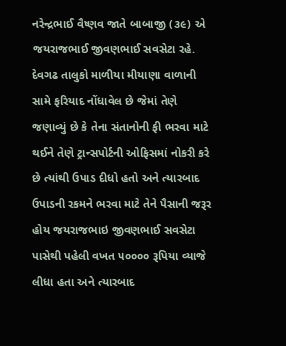નરેન્દ્રભાઈ વૈષ્ણવ જાતે બાબાજી (૩૯) એ જયરાજભાઈ જીવણભાઈ સવસેટા રહે. દેવગઢ તાલુકો માળીયા મીયાણા વાળાની સામે ફરિયાદ નોંધાવેલ છે જેમાં તેણે જણાવ્યું છે કે તેના સંતાનોની ફી ભરવા માટે થઈને તેણે ટ્રાન્સપોર્ટની ઓફિસમાં નોકરી કરે છે ત્યાંથી ઉપાડ દીધો હતો અને ત્યારબાદ ઉપાડની રકમને ભરવા માટે તેને પૈસાની જરૂર હોય જયરાજભાઇ જીવણભાઈ સવસેટા પાસેથી પહેલી વખત ૫૦૦૦૦ રૂપિયા વ્યાજે લીધા હતા અને ત્યારબાદ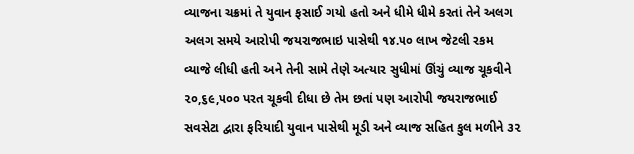વ્યાજના ચક્રમાં તે યુવાન ફસાઈ ગયો હતો અને ધીમે ધીમે કરતાં તેને અલગ અલગ સમયે આરોપી જયરાજભાઇ પાસેથી ૧૪.૫૦ લાખ જેટલી રકમ વ્યાજે લીધી હતી અને તેની સામે તેણે અત્યાર સુધીમાં ઊંચું વ્યાજ ચૂકવીને ૨૦,૬૯,૫૦૦ પરત ચૂકવી દીધા છે તેમ છતાં પણ આરોપી જયરાજભાઈ સવસેટા દ્વારા ફરિયાદી યુવાન પાસેથી મૂડી અને વ્યાજ સહિત કુલ મળીને ૩૨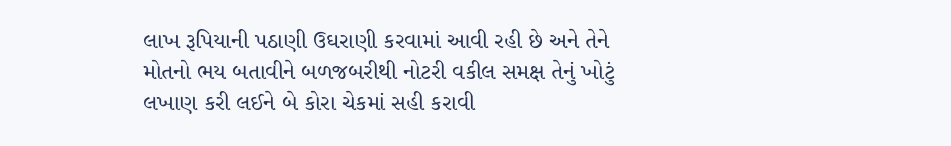લાખ રૂપિયાની પઠાણી ઉઘરાણી કરવામાં આવી રહી છે અને તેને મોતનો ભય બતાવીને બળજબરીથી નોટરી વકીલ સમક્ષ તેનું ખોટું લખાણ કરી લઈને બે કોરા ચેકમાં સહી કરાવી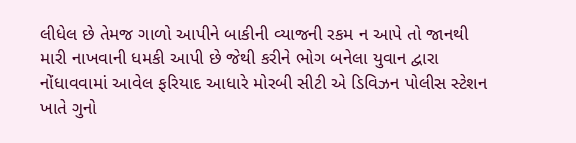લીધેલ છે તેમજ ગાળો આપીને બાકીની વ્યાજની રકમ ન આપે તો જાનથી મારી નાખવાની ધમકી આપી છે જેથી કરીને ભોગ બનેલા યુવાન દ્વારા નોંધાવવામાં આવેલ ફરિયાદ આધારે મોરબી સીટી એ ડિવિઝન પોલીસ સ્ટેશન ખાતે ગુનો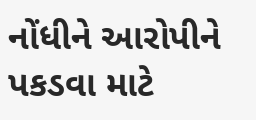નોંધીને આરોપીને પકડવા માટે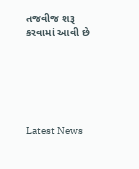તજવીજ શરૂ કરવામાં આવી છે






Latest News